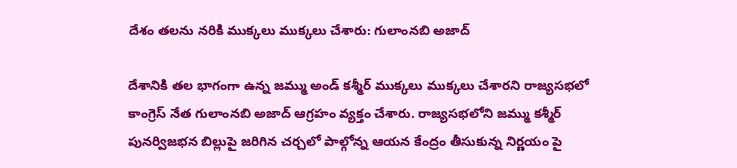దేశం తలను నరికి ముక్కలు ముక్కలు చేశారు: గులాంనబి అజాద్

దేశానికి తల భాగంగా ఉన్న జమ్ము అండ్ కశ్మీర్ ముక్కలు ముక్కలు చేశారని రాజ్యసభలో కాంగ్రెస్ నేత గులాంనబి అజాద్ ఆగ్రహం వ్యక్తం చేశారు. రాజ్యసభలోని జమ్ము కశ్మీర్ పునర్విజభన బిల్లుపై జరిగిన చర్చలో పాల్గోన్న ఆయన కేంద్రం తీసుకున్న నిర్ణయం పై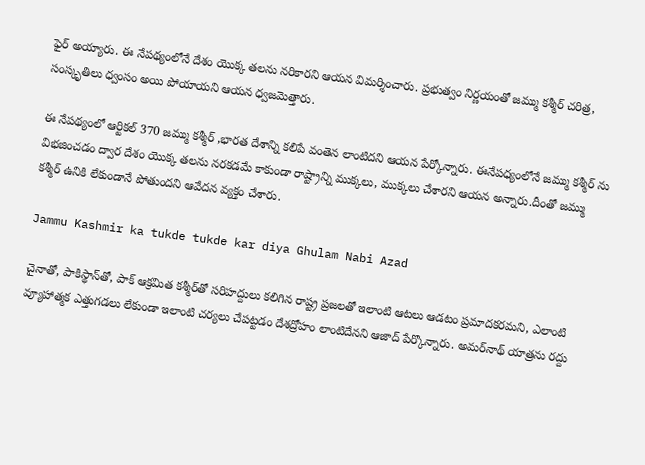ఫైర్ అయ్యారు. ఈ నేపథ్యంలోనే దేశం యొక్క తలను నరికారని ఆయన విమర్శించారు. ప్రభుత్వం నిర్ణయంతో జమ్ము కశ్మీర్ చరిత్ర, సంస్కృతిలు ధ్వంసం అయి పోయాయని ఆయన ధ్వజమెత్తారు.

ఈ నేపథ్యంలో ఆర్టికల్ 370 జమ్ము కశ్మీర్ ,భారత దేశాన్ని కలిపే వంతెన లాంటిదని ఆయన పేర్కోన్నారు. ఈనేపధ్యంలోనే జమ్ము కశ్మీర్ ను విభజించడం ద్వార దేశం యొక్క తలను నరకడమే కాకుండా రాష్ట్రాన్ని ముక్కలు, ముక్కలు చేశారని ఆయన అన్నారు.దీంతో జమ్ము కశ్మీర్ ఉనికి లేకుండానే పోతుందని ఆవేదన వ్యక్తం చేశారు.

Jammu Kashmir ka tukde tukde kar diya Ghulam Nabi Azad

చైనాతో, పాకిస్థాన్‌తో, పాక్‌ ఆక్రమిత కశ్మీర్‌తో సరిహద్దులు కలిగిన రాష్ట్ర ప్రజలతో ఇలాంటి ఆటలు ఆడటం ప్రమాదకరమని, ఎలాంటి వ్యూహాత్మక ఎత్తుగడలు లేకుండా ఇలాంటి చర్యలు చేపట్టడం దేశద్రోహం లాంటిదేనని ఆజాద్‌ పేర్కొన్నారు. అమర్‌నాథ్‌ యాత్రను రద్దు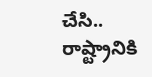చేసి.. రాష్ట్రానికి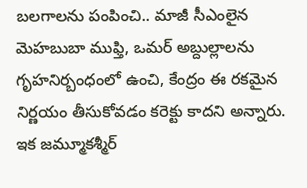బలగాలను పంపించి.. మాజీ సీఎంలైన మెహబుబా ముఫ్తి, ఒమర్‌ అబ్దుల్లాలను గృహనిర్బంధంలో ఉంచి, కేంద్రం ఈ రకమైన నిర్ణయం తీసుకోవడం కరెక్టు కాదని అన్నారు. ఇక జమ్మూకశ్మీర్‌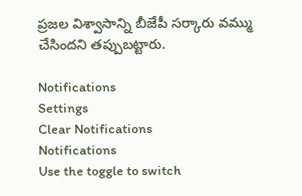ప్రజల విశ్వాసాన్ని బీజేపీ సర్కారు వమ్ము చేసిందని తప్పుబట్టారు.

Notifications
Settings
Clear Notifications
Notifications
Use the toggle to switch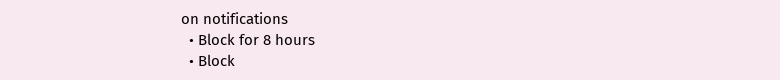on notifications
  • Block for 8 hours
  • Block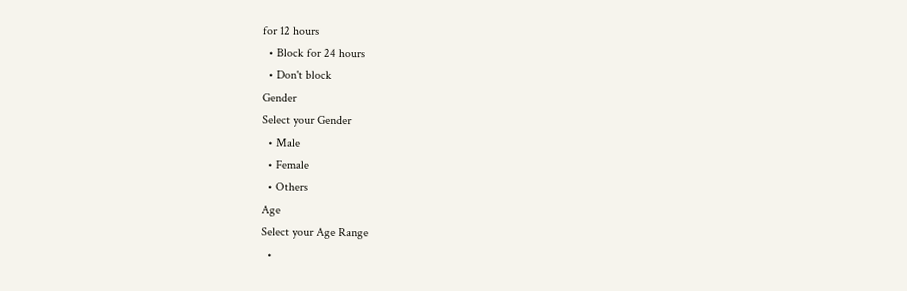for 12 hours
  • Block for 24 hours
  • Don't block
Gender
Select your Gender
  • Male
  • Female
  • Others
Age
Select your Age Range
  •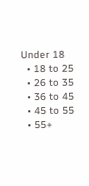Under 18
  • 18 to 25
  • 26 to 35
  • 36 to 45
  • 45 to 55
  • 55+